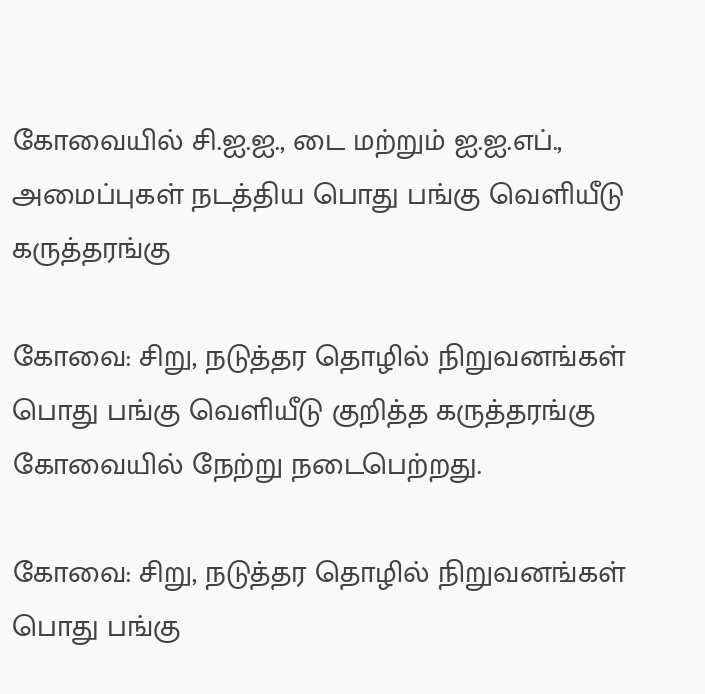கோவையில் சி.ஐ.ஐ., டை மற்றும் ஐ.ஐ.எப்., அமைப்புகள் நடத்திய பொது பங்கு வெளியீடு கருத்தரங்கு

கோவை: சிறு, நடுத்தர தொழில் நிறுவனங்கள் பொது பங்கு வெளியீடு குறித்த கருத்தரங்கு கோவையில் நேற்று நடைபெற்றது.

கோவை: சிறு, நடுத்தர தொழில் நிறுவனங்கள் பொது பங்கு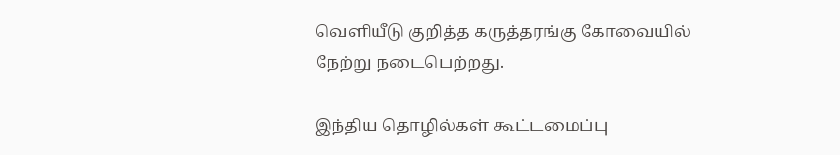வெளியீடு குறித்த கருத்தரங்கு கோவையில் நேற்று நடைபெற்றது.

இந்திய தொழில்கள் கூட்டமைப்பு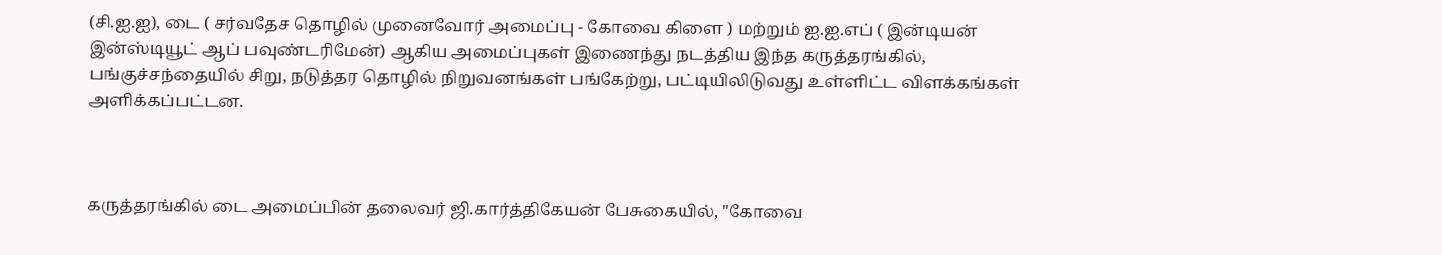(சி.ஐ.ஐ), டை ( சர்வதேச தொழில் முனைவோர் அமைப்பு - கோவை கிளை ) மற்றும் ஐ.ஐ.எப் ( இன்டியன் இன்ஸ்டியூட் ஆப் பவுண்டரிமேன்) ஆகிய அமைப்புகள் இணைந்து நடத்திய இந்த கருத்தரங்கில், பங்குச்சந்தையில் சிறு, நடுத்தர தொழில் நிறுவனங்கள் பங்கேற்று, பட்டியிலிடுவது உள்ளிட்ட விளக்கங்கள் அளிக்கப்பட்டன.



கருத்தரங்கில் டை அமைப்பின் தலைவர் ஜி.கார்த்திகேயன் பேசுகையில், "கோவை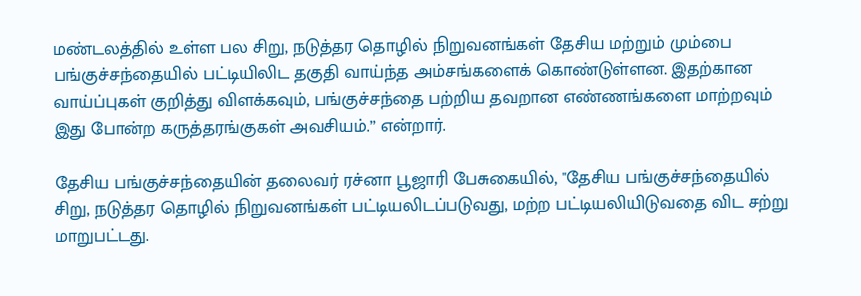மண்டலத்தில் உள்ள பல சிறு, நடுத்தர தொழில் நிறுவனங்கள் தேசிய மற்றும் மும்பை பங்குச்சந்தையில் பட்டியிலிட தகுதி வாய்ந்த அம்சங்களைக் கொண்டுள்ளன. இதற்கான வாய்ப்புகள் குறித்து விளக்கவும், பங்குச்சந்தை பற்றிய தவறான எண்ணங்களை மாற்றவும் இது போன்ற கருத்தரங்குகள் அவசியம்.’’ என்றார்.

தேசிய பங்குச்சந்தையின் தலைவர் ரச்னா பூஜாரி பேசுகையில், "தேசிய பங்குச்சந்தையில் சிறு, நடுத்தர தொழில் நிறுவனங்கள் பட்டியலிடப்படுவது, மற்ற பட்டியலியிடுவதை விட சற்று மாறுபட்டது.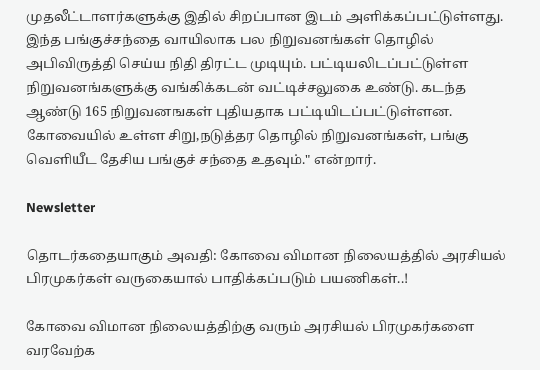முதலீட்டாளர்களுக்கு இதில் சிறப்பான இடம் அளிக்கப்பட்டுள்ளது. இந்த பங்குச்சந்தை வாயிலாக பல நிறுவனங்கள் தொழில் அபிவிருத்தி செய்ய நிதி திரட்ட முடியும். பட்டியலிடப்பட்டுள்ள நிறுவனங்களுக்கு வங்கிக்கடன் வட்டிச்சலுகை உண்டு. கடந்த ஆண்டு 165 நிறுவனஙகள் புதியதாக பட்டியிடப்பட்டுள்ளன. கோவையில் உள்ள சிறு,நடுத்தர தொழில் நிறுவனங்கள், பங்கு வெளியீட தேசிய பங்குச் சந்தை உதவும்." என்றார்.

Newsletter

தொடர்கதையாகும் அவதி: கோவை விமான நிலையத்தில் அரசியல் பிரமுகர்கள் வருகையால் பாதிக்கப்படும் பயணிகள்..!

கோவை விமான நிலையத்திற்கு வரும் அரசியல் பிரமுகர்களை வரவேற்க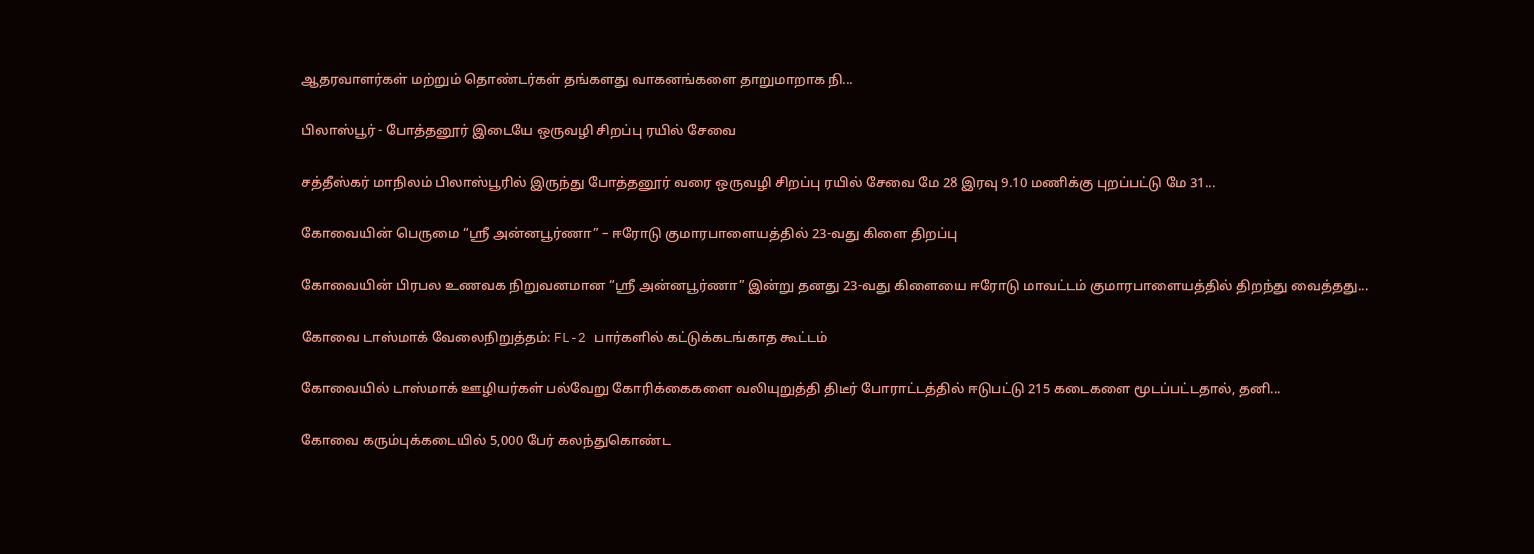ஆதரவாளர்கள் மற்றும் தொண்டர்கள் தங்களது வாகனங்களை தாறுமாறாக நி...

பிலாஸ்பூர் - போத்தனூர் இடையே ஒருவழி சிறப்பு ரயில் சேவை

சத்தீஸ்கர் மாநிலம் பிலாஸ்பூரில் இருந்து போத்தனூர் வரை ஒருவழி சிறப்பு ரயில் சேவை மே 28 இரவு 9.10 மணிக்கு புறப்பட்டு மே 31...

கோவையின் பெருமை “ஸ்ரீ அன்னபூர்ணா” – ஈரோடு குமாரபாளையத்தில் 23-வது கிளை திறப்பு

கோவையின் பிரபல உணவக நிறுவனமான “ஸ்ரீ அன்னபூர்ணா” இன்று தனது 23-வது கிளையை ஈரோடு மாவட்டம் குமாரபாளையத்தில் திறந்து வைத்தது...

கோவை டாஸ்மாக் வேலைநிறுத்தம்: FL-2 பார்களில் கட்டுக்கடங்காத கூட்டம்

கோவையில் டாஸ்மாக் ஊழியர்கள் பல்வேறு கோரிக்கைகளை வலியுறுத்தி திடீர் போராட்டத்தில் ஈடுபட்டு 215 கடைகளை மூடப்பட்டதால், தனி...

கோவை கரும்புக்கடையில் 5,000 பேர் கலந்துகொண்ட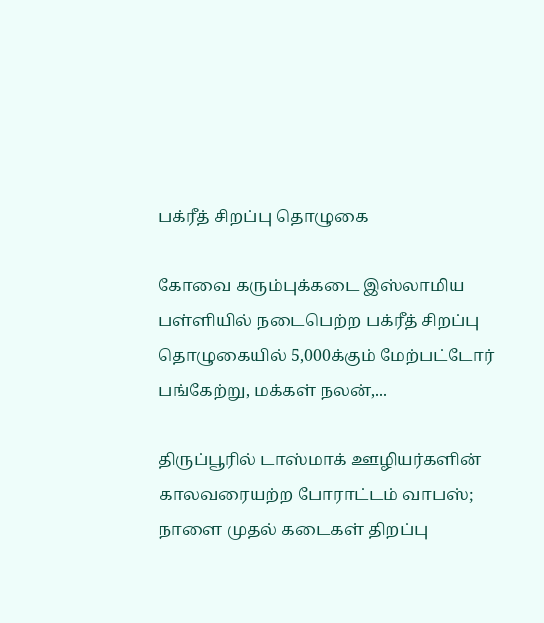பக்ரீத் சிறப்பு தொழுகை

கோவை கரும்புக்கடை இஸ்லாமிய பள்ளியில் நடைபெற்ற பக்ரீத் சிறப்பு தொழுகையில் 5,000க்கும் மேற்பட்டோர் பங்கேற்று, மக்கள் நலன்,...

திருப்பூரில் டாஸ்மாக் ஊழியர்களின் காலவரையற்ற போராட்டம் வாபஸ்; நாளை முதல் கடைகள் திறப்பு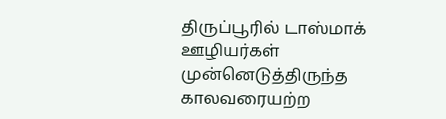திருப்பூரில் டாஸ்மாக் ஊழியர்கள் முன்னெடுத்திருந்த காலவரையற்ற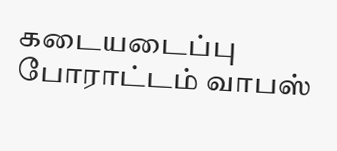கடையடைப்பு போராட்டம் வாபஸ்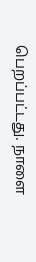பெறப்பட்டது. நாளை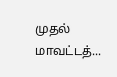முதல் மாவட்டத்...